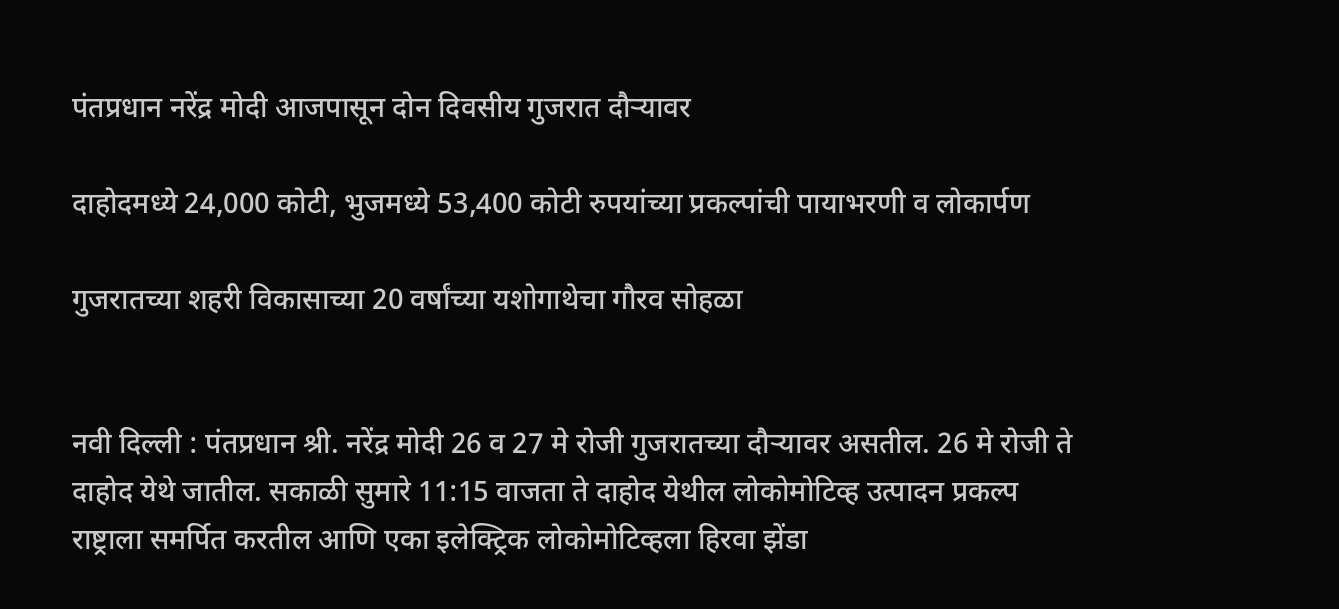पंतप्रधान नरेंद्र मोदी आजपासून दोन दिवसीय गुजरात दौऱ्यावर

दाहोदमध्ये 24,000 कोटी, भुजमध्ये 53,400 कोटी रुपयांच्या प्रकल्पांची पायाभरणी व लोकार्पण

गुजरातच्या शहरी विकासाच्या 20 वर्षांच्या यशोगाथेचा गौरव सोहळा


नवी दिल्ली : पंतप्रधान श्री. नरेंद्र मोदी 26 व 27 मे रोजी गुजरातच्या दौऱ्यावर असतील. 26 मे रोजी ते दाहोद येथे जातील. सकाळी सुमारे 11:15 वाजता ते दाहोद येथील लोकोमोटिव्ह उत्पादन प्रकल्प राष्ट्राला समर्पित करतील आणि एका इलेक्ट्रिक लोकोमोटिव्हला हिरवा झेंडा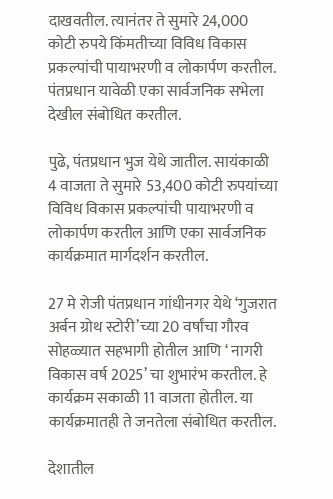दाखवतील. त्यानंतर ते सुमारे 24,000 कोटी रुपये किंमतीच्या विविध विकास प्रकल्पांची पायाभरणी व लोकार्पण करतील. पंतप्रधान यावेळी एका सार्वजनिक सभेला देखील संबोधित करतील.

पुढे, पंतप्रधान भुज येथे जातील. सायंकाळी 4 वाजता ते सुमारे 53,400 कोटी रुपयांच्या विविध विकास प्रकल्पांची पायाभरणी व लोकार्पण करतील आणि एका सार्वजनिक कार्यक्रमात मार्गदर्शन करतील.

27 मे रोजी पंतप्रधान गांधीनगर येथे ‘गुजरात अर्बन ग्रोथ स्टोरी’च्या 20 वर्षांचा गौरव सोहळ्यात सहभागी होतील आणि ‘ नागरी विकास वर्ष 2025’ चा शुभारंभ करतील. हे कार्यक्रम सकाळी 11 वाजता होतील. या कार्यक्रमातही ते जनतेला संबोधित करतील.

देशातील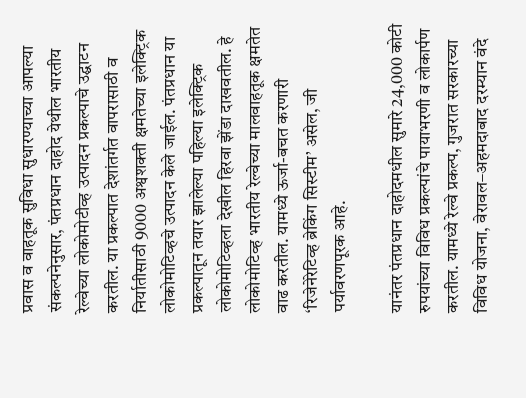प्रवास व वाहतूक सुविधा सुधारण्याच्या आपल्या संकल्पनेनुसार, पंतप्रधान दाहोद येथील भारतीय रेल्वेच्या लोकोमोटीव्ह उत्पादन प्रकल्पाचे उद्घाटन करतील. या प्रकल्पात देशांतर्गत वापरासाठी व निर्यातीसाठी 9000 अश्वशक्ती क्षमतेच्या इलेक्ट्रिक लोकोमोटिव्हचे उत्पादन केले जाईल. पंतप्रधान या प्रकल्पातून तयार झालेल्या पहिल्या इलेक्ट्रिक लोकोमोटिव्हला देखील हिरवा झेंडा दाखवतील. हे लोकोमोटिव्ह भारतीय रेल्वेच्या मालवाहतूक क्षमतेत वाढ करतील. यामध्ये ऊर्जा-बचत करणारी ‘रिजेनेरेटिव्ह ब्रेकिंग सिस्टीम’ असेल, जी पर्यावरणपूरक आहे.

यानंतर पंतप्रधान दाहोदमधील सुमारे 24,000 कोटी रुपयांच्या विविध प्रकल्पांचे पायाभरणी व लोकार्पण करतील. यामध्ये रेल्वे प्रकल्प, गुजरात सरकारच्या विविध योजना, वेरावल–अहमदाबाद दरम्यान वंदे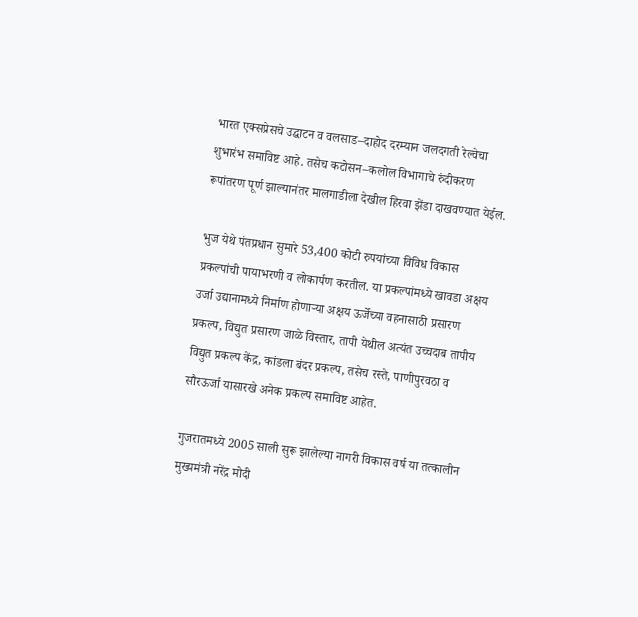भारत एक्सप्रेसचे उद्घाटन व वलसाड–दाहोद दरम्यान जलदगती रेल्वेचा शुभारंभ समाविष्ट आहे. तसेच कटोसन–कलोल विभागाचे रुंदीकरण रूपांतरण पूर्ण झाल्यानंतर मालगाडीला देखील हिरवा झेंडा दाखवण्यात येईल.

भुज येथे पंतप्रधान सुमारे 53,400 कोटी रुपयांच्या विविध विकास प्रकल्पांची पायाभरणी व लोकार्पण करतील. या प्रकल्पांमध्ये खावडा अक्षय उर्जा उद्यानामध्ये निर्माण होणाऱ्या अक्षय ऊर्जेच्या वहनासाठी प्रसारण प्रकल्प, विद्युत प्रसारण जाळे विस्तार, तापी येथील अत्यंत उच्चदाब तापीय विद्युत प्रकल्प केंद्र, कांडला बंदर प्रकल्प, तसेच रस्ते, पाणीपुरवठा व सौरऊर्जा यासारखे अनेक प्रकल्प समाविष्ट आहेत.

गुजरातमध्ये 2005 साली सुरू झालेल्या नागरी विकास वर्ष या तत्कालीन मुख्यमंत्री नरेंद्र मोदी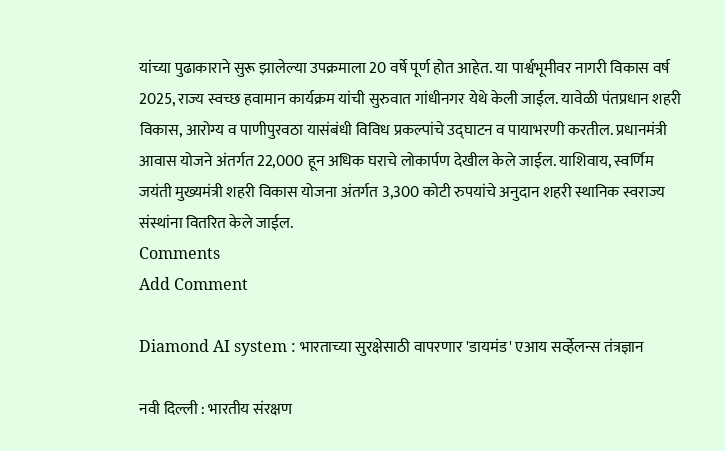यांच्या पुढाकाराने सुरू झालेल्या उपक्रमाला 20 वर्षे पूर्ण होत आहेत. या पार्श्वभूमीवर नागरी विकास वर्ष 2025, राज्य स्वच्छ हवामान कार्यक्रम यांची सुरुवात गांधीनगर येथे केली जाईल. यावेळी पंतप्रधान शहरी विकास, आरोग्य व पाणीपुरवठा यासंबंधी विविध प्रकल्पांचे उद्घाटन व पायाभरणी करतील. प्रधानमंत्री आवास योजने अंतर्गत 22,000 हून अधिक घराचे लोकार्पण देखील केले जाईल. याशिवाय, स्वर्णिम जयंती मुख्यमंत्री शहरी विकास योजना अंतर्गत 3,300 कोटी रुपयांचे अनुदान शहरी स्थानिक स्वराज्य संस्थांना वितरित केले जाईल.
Comments
Add Comment

Diamond AI system : भारताच्या सुरक्षेसाठी वापरणार 'डायमंड' एआय सर्व्हेलन्स तंत्रज्ञान

नवी दिल्ली : भारतीय संरक्षण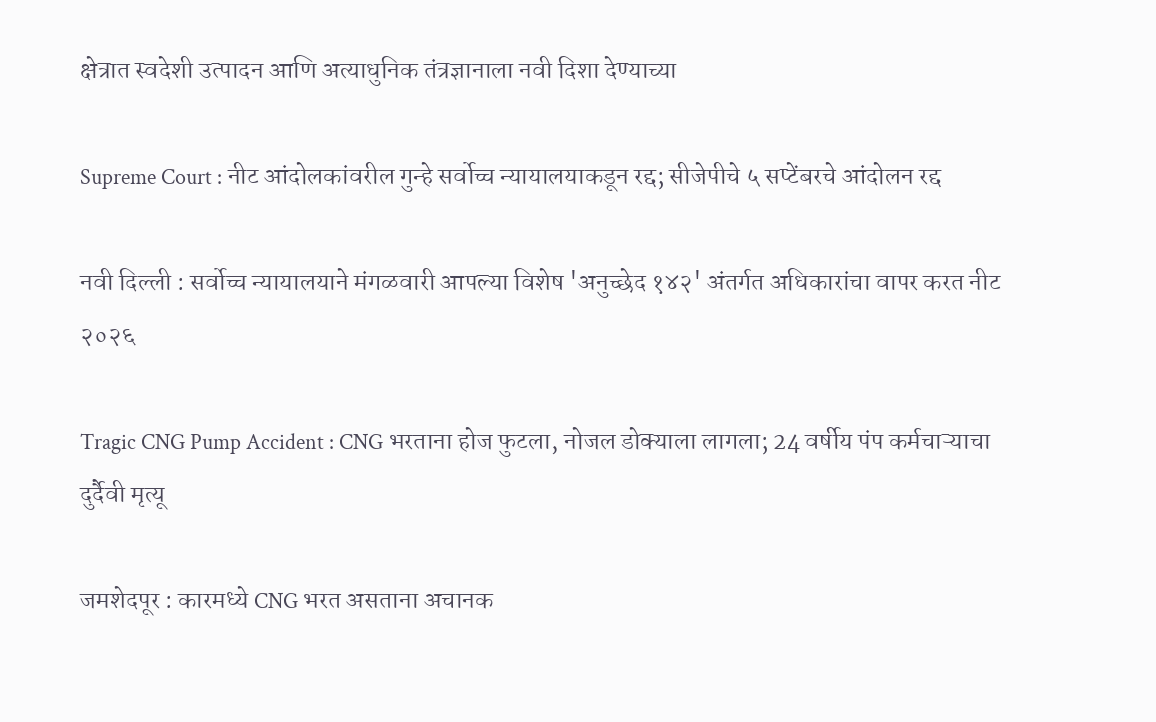क्षेत्रात स्वदेशी उत्पादन आणि अत्याधुनिक तंत्रज्ञानाला नवी दिशा देण्याच्या

Supreme Court : नीट आंदोलकांवरील गुन्हे सर्वोच्च न्यायालयाकडून रद्द; सीजेपीचे ५ सप्टेंबरचे आंदोलन रद्द

नवी दिल्ली : सर्वोच्च न्यायालयाने मंगळवारी आपल्या विशेष 'अनुच्छेद १४२' अंतर्गत अधिकारांचा वापर करत नीट २०२६

Tragic CNG Pump Accident : CNG भरताना होज फुटला, नोजल डोक्याला लागला; 24 वर्षीय पंप कर्मचाऱ्याचा दुर्दैवी मृत्यू

जमशेदपूर : कारमध्ये CNG भरत असताना अचानक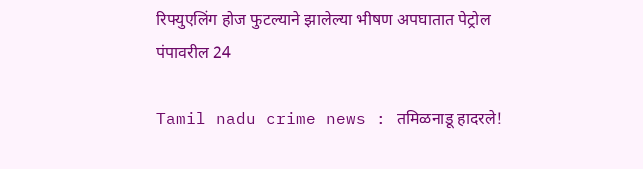रिफ्युएलिंग होज फुटल्याने झालेल्या भीषण अपघातात पेट्रोल पंपावरील 24

Tamil nadu crime news : तमिळनाडू हादरले!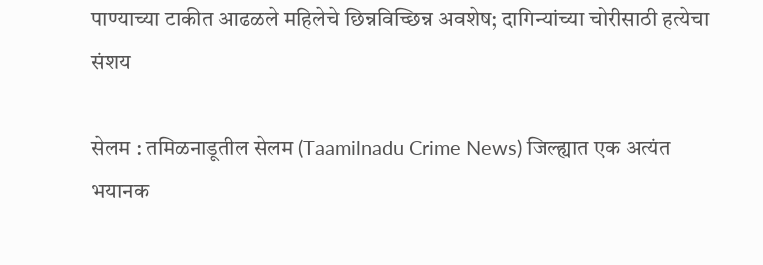पाण्याच्या टाकीत आढळले महिलेचे छिन्नविच्छिन्न अवशेष; दागिन्यांच्या चोरीसाठी हत्येचा संशय

सेलम : तमिळनाडूतील सेलम (Taamilnadu Crime News) जिल्ह्यात एक अत्यंत भयानक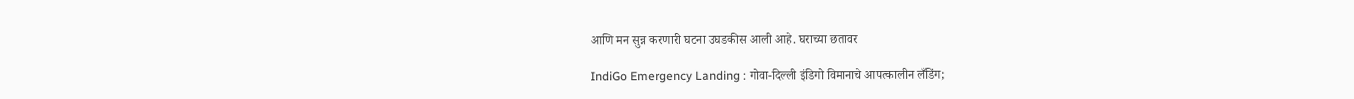आणि मन सुन्न करणारी घटना उघडकीस आली आहे. घराच्या छतावर

IndiGo Emergency Landing : गोवा-दिल्ली इंडिगो विमानाचे आपत्कालीन लँडिंग;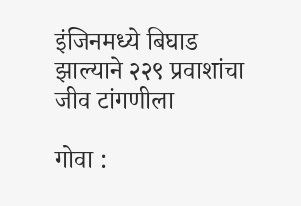इंजिनमध्ये बिघाड झाल्याने २२९ प्रवाशांचा जीव टांगणीला

गोवा :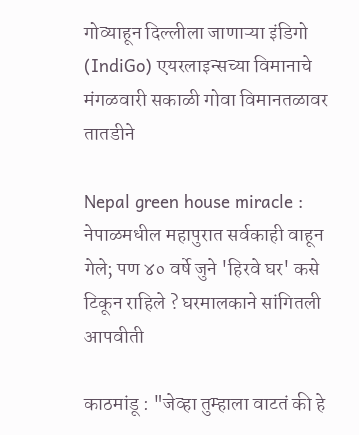गोव्याहून दिल्लीला जाणाऱ्या इंडिगो (IndiGo) एयरलाइन्सच्या विमानाचे मंगळवारी सकाळी गोवा विमानतळावर तातडीने

Nepal green house miracle : नेपाळमधील महापुरात सर्वकाही वाहून गेले; पण ४० वर्षे जुने 'हिरवे घर' कसे टिकून राहिले ? घरमालकाने सांगितली आपवीती

काठमांडू : "जेव्हा तुम्हाला वाटतं की हे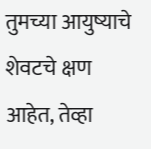तुमच्या आयुष्याचे शेवटचे क्षण आहेत, तेव्हा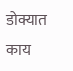डोक्यात काय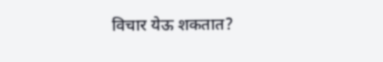विचार येऊ शकतात?